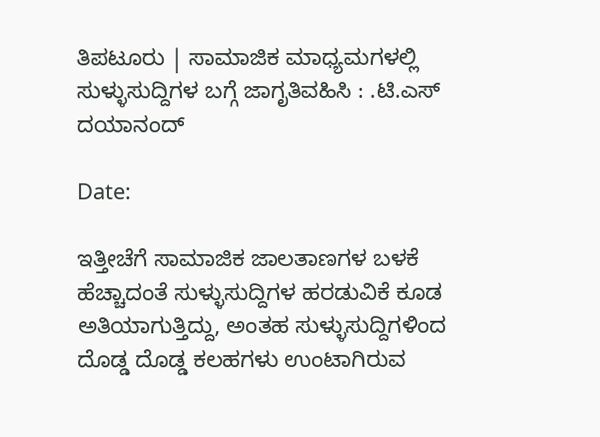ತಿಪಟೂರು | ಸಾಮಾಜಿಕ ಮಾಧ್ಯಮಗಳಲ್ಲಿ ಸುಳ್ಳುಸುದ್ದಿಗಳ ಬಗ್ಗೆ ಜಾಗೃತಿವಹಿಸಿ : .ಟಿ.ಎಸ್ ದಯಾನಂದ್

Date:

ಇತ್ತೀಚೆಗೆ ಸಾಮಾಜಿಕ ಜಾಲತಾಣಗಳ ಬಳಕೆ ಹೆಚ್ಚಾದಂತೆ ಸುಳ್ಳುಸುದ್ದಿಗಳ ಹರಡುವಿಕೆ ಕೂಡ ಅತಿಯಾಗುತ್ತಿದ್ದು, ಅಂತಹ ಸುಳ್ಳುಸುದ್ದಿಗಳಿಂದ ದೊಡ್ಡ ದೊಡ್ಡ ಕಲಹಗಳು ಉಂಟಾಗಿರುವ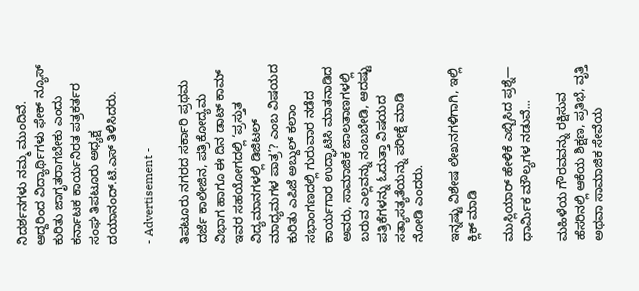ನಿದರ್ಶನಗಳು ನಮ್ಮ ಮುಂದಿವೆ. ಆದ್ದರಿಂದ ವಿದ್ಯಾರ್ಥಿಗಳು ಫೇಕ್ ನ್ಯೂಸ್ ಕುರಿತು ಜಾಗೃತರಾಗಬೇಕು ಎಂದು ಕರ್ನಾಟಕ ಕಾರ್ಯನಿರತ ಪತ್ರಕರ್ತರ ಸಂಘ ತಿಪಟೂರು ಅಧ್ಯಕ್ಷ ದಯಾನಂದ್.ಟಿ.ಎಸ್ ತಿಳಿಸಿದರು.

- Advertisement -

ತಿಪಟೂರು ನಗರದ ಸರ್ಕಾರಿ ಪ್ರಥಮ ದರ್ಜೆ ಕಾಲೇಜಿನ, ಪತ್ರಿಕೋದ್ಯಮ ವಿಭಾಗ ಹಾಗೂ ಈ ದಿನ ಡಾಟ್ ಕಾಮ್ ಇವರ ಸಹಯೋಗದಲ್ಲಿ ‘ಪ್ರಸ್ತುತ ವಿದ್ಯಮಾನಗಳಲ್ಲಿ ಡಿಜಿಟಲ್ ಮಾಧ್ಯಮಗಳ ಪಾತ್ರ’? ಎಂಬ ವಿಷಯದ ಕುರಿತು ಎಪಿಜೆ ಅಬ್ದುಲ್ ಕಲಾಂ ಸಭಾಂಗಣದಲ್ಲಿ ಗುರುವಾರ ನಡೆದ ಕಾರ್ಯಗಾರ ಉದ್ಘಾಟಿಸಿ ಮಾತನಾಡಿದ ಅವರು, ಸಾಮಾಜಿಕ ಜಾಲತಾಣಗಳಲ್ಲಿ ಬರುವ ಎಲ್ಲವನ್ನು ನಂಬಬೇಡಿ, ಆದಷ್ಟು ಪತ್ರಿಕೆಗಳನ್ನು ಓದುತ್ತಾ ವಿಷಯದ ಸತ್ಯಾಸತ್ಯತೆಯನ್ನು ಪರೀಕ್ಷೆ ಮಾಡಿ ನೋಡಿ ಎಂದರು.

ಇನ್ನಷ್ಟು ವಿಶೇಷ ಲೇಖನಗಳಿಗಾಗಿ, ಇಲ್ಲಿ ಕ್ಲಿಕ್ ಮಾಡಿ

ಮುಸ್ಲಿಯಾರ್ ಹೇಳಿಕೆ ಎಬ್ಬಿಸಿದ ಪ್ರಶ್ನೆ— ಧಾರ್ಮಿಕ ಮೌಲ್ಯಗಳ ನಡುವೆ...

ಮಹಿಳೆಯ ಗೌರವವನ್ನು ರಕ್ಷಿಸುವ ಹೆಸರಿನಲ್ಲಿ ಆಕೆಯ ಶಿಕ್ಷಣ, ಪ್ರತಿಭೆ, ವೃತ್ತಿ ಅಥವಾ ಸಾಮಾಜಿಕ ಸೇವೆಯ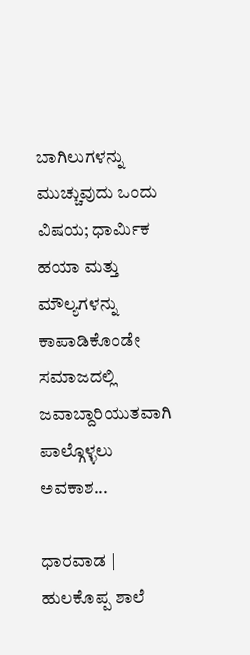ಬಾಗಿಲುಗಳನ್ನು ಮುಚ್ಚುವುದು ಒಂದು ವಿಷಯ; ಧಾರ್ಮಿಕ ಹಯಾ ಮತ್ತು ಮೌಲ್ಯಗಳನ್ನು ಕಾಪಾಡಿಕೊಂಡೇ ಸಮಾಜದಲ್ಲಿ ಜವಾಬ್ದಾರಿಯುತವಾಗಿ ಪಾಲ್ಗೊಳ್ಳಲು ಅವಕಾಶ...

ಧಾರವಾಡ | ಹುಲಕೊಪ್ಪ‌ ಶಾಲೆ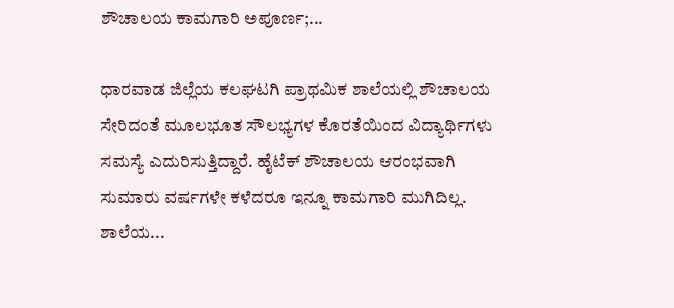ಶೌಚಾಲಯ ಕಾಮಗಾರಿ ಅಪೂರ್ಣ;...

ಧಾರವಾಡ ಜಿಲ್ಲೆಯ ಕಲಘಟಗಿ ಪ್ರಾಥಮಿಕ ಶಾಲೆಯಲ್ಲಿ‌ ಶೌಚಾಲಯ ಸೇರಿದಂತೆ ಮೂಲಭೂತ ಸೌಲಭ್ಯಗಳ ಕೊರತೆಯಿಂದ ವಿದ್ಯಾರ್ಥಿಗಳು ಸಮಸ್ಯೆ ಎದುರಿಸುತ್ತಿದ್ದಾರೆ. ಹೈಟೆಕ್ ಶೌಚಾಲಯ ಆರಂಭವಾಗಿ ಸುಮಾರು ವರ್ಷಗಳೇ ಕಳೆದರೂ ಇನ್ನೂ ಕಾಮಗಾರಿ ಮುಗಿದಿಲ್ಲ. ಶಾಲೆಯ...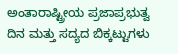ಅಂತಾರಾಷ್ಟ್ರೀಯ ಪ್ರಜಾಪ್ರಭುತ್ವ ದಿನ ಮತ್ತು ಸದ್ಯದ ಬಿಕ್ಕಟ್ಟುಗಳು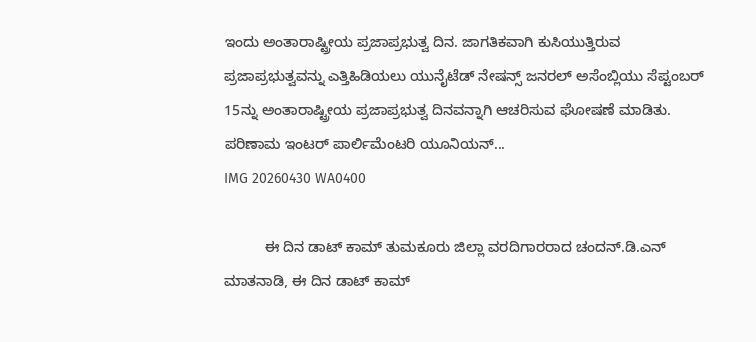ಇಂದು ಅಂತಾರಾಷ್ಟ್ರೀಯ ಪ್ರಜಾಪ್ರಭುತ್ವ ದಿನ. ಜಾಗತಿಕವಾಗಿ ಕುಸಿಯುತ್ತಿರುವ ಪ್ರಜಾಪ್ರಭುತ್ವವನ್ನು ಎತ್ತಿಹಿಡಿಯಲು ಯುನೈಟೆಡ್ ನೇಷನ್ಸ್ ಜನರಲ್ ಅಸೆಂಬ್ಲಿಯು ಸೆಪ್ಟಂಬರ್ 15ನ್ನು ಅಂತಾರಾಷ್ಟ್ರೀಯ ಪ್ರಜಾಪ್ರಭುತ್ವ ದಿನವನ್ನಾಗಿ ಆಚರಿಸುವ ಘೋಷಣೆ ಮಾಡಿತು. ಪರಿಣಾಮ ಇಂಟರ್ ಪಾರ್ಲಿಮೆಂಟರಿ ಯೂನಿಯನ್...
IMG 20260430 WA0400

          ಈ ದಿನ ಡಾಟ್ ಕಾಮ್ ತುಮಕೂರು ಜಿಲ್ಲಾ ವರದಿಗಾರರಾದ ಚಂದನ್.ಡಿ.ಎನ್ ಮಾತನಾಡಿ, ಈ ದಿನ ಡಾಟ್ ಕಾಮ್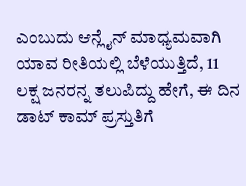ಎಂಬುದು ಆನ್ಲೈನ್ ಮಾಧ್ಯಮವಾಗಿ ಯಾವ ರೀತಿಯಲ್ಲಿ ಬೆಳೆಯುತ್ತಿದೆ, 11 ಲಕ್ಷ ಜನರನ್ನ ತಲುಪಿದ್ದು ಹೇಗೆ, ಈ ದಿನ ಡಾಟ್ ಕಾಮ್ ಪ್ರಸ್ತುತಿಗೆ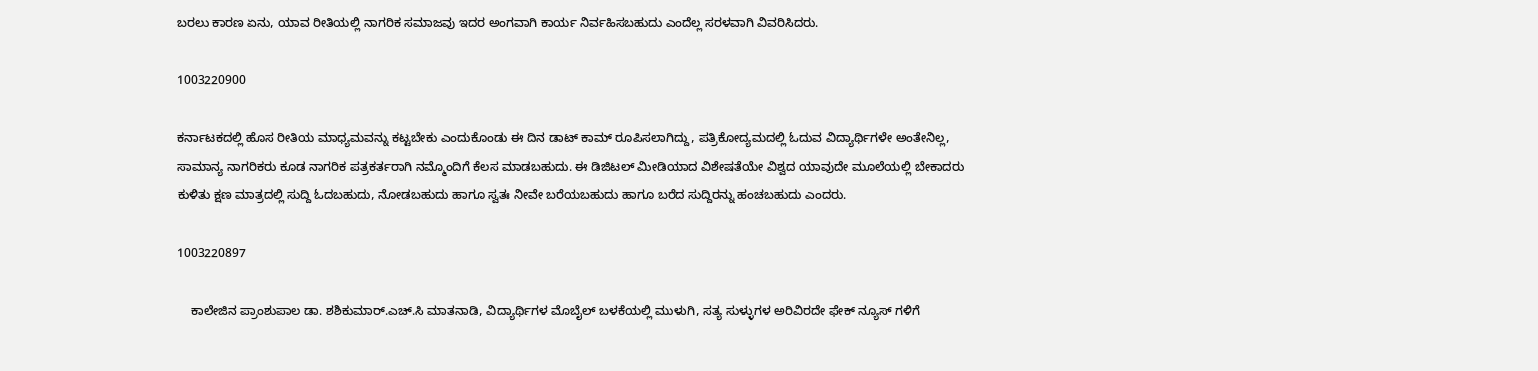ಬರಲು ಕಾರಣ ಏನು, ಯಾವ ರೀತಿಯಲ್ಲಿ ನಾಗರಿಕ ಸಮಾಜವು ಇದರ ಅಂಗವಾಗಿ ಕಾರ್ಯ ನಿರ್ವಹಿಸಬಹುದು ಎಂದೆಲ್ಲ ಸರಳವಾಗಿ ವಿವರಿಸಿದರು.

1003220900

ಕರ್ನಾಟಕದಲ್ಲಿ ಹೊಸ ರೀತಿಯ ಮಾಧ್ಯಮವನ್ನು ಕಟ್ಟಬೇಕು ಎಂದುಕೊಂಡು ಈ ದಿನ ಡಾಟ್ ಕಾಮ್ ರೂಪಿಸಲಾಗಿದ್ದು, ಪತ್ರಿಕೋದ್ಯಮದಲ್ಲಿ ಓದುವ ವಿದ್ಯಾರ್ಥಿಗಳೇ ಅಂತೇನಿಲ್ಲ, ಸಾಮಾನ್ಯ ನಾಗರಿಕರು ಕೂಡ ನಾಗರಿಕ ಪತ್ರಕರ್ತರಾಗಿ ನಮ್ಮೊಂದಿಗೆ ಕೆಲಸ ಮಾಡಬಹುದು. ಈ ಡಿಜಿಟಲ್ ಮೀಡಿಯಾದ ವಿಶೇಷತೆಯೇ ವಿಶ್ವದ ಯಾವುದೇ ಮೂಲೆಯಲ್ಲಿ ಬೇಕಾದರು ಕುಳಿತು ಕ್ಷಣ ಮಾತ್ರದಲ್ಲಿ ಸುದ್ದಿ ಓದಬಹುದು, ನೋಡಬಹುದು ಹಾಗೂ ಸ್ವತಃ ನೀವೇ ಬರೆಯಬಹುದು ಹಾಗೂ ಬರೆದ ಸುದ್ದಿರನ್ನು ಹಂಚಬಹುದು ಎಂದರು.

1003220897

    ಕಾಲೇಜಿನ ಪ್ರಾಂಶುಪಾಲ ಡಾ. ಶಶಿಕುಮಾರ್.ಎಚ್.ಸಿ ಮಾತನಾಡಿ, ವಿದ್ಯಾರ್ಥಿಗಳ ಮೊಬೈಲ್ ಬಳಕೆಯಲ್ಲಿ ಮುಳುಗಿ, ಸತ್ಯ ಸುಳ್ಳುಗಳ ಅರಿವಿರದೇ ಫೇಕ್ ನ್ಯೂಸ್ ಗಳಿಗೆ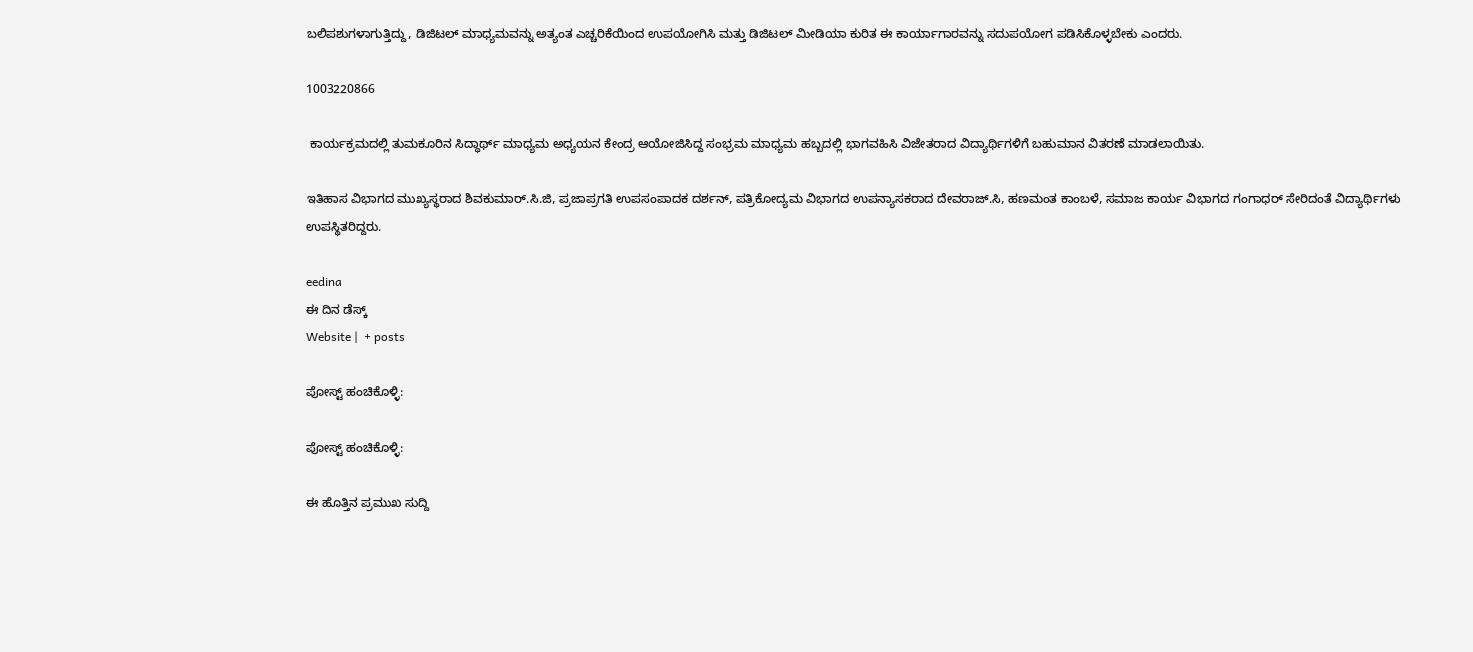ಬಲಿಪಶುಗಳಾಗುತ್ತಿದ್ದು, ಡಿಜಿಟಲ್ ಮಾಧ್ಯಮವನ್ನು ಅತ್ಯಂತ ಎಚ್ಚರಿಕೆಯಿಂದ ಉಪಯೋಗಿಸಿ ಮತ್ತು ಡಿಜಿಟಲ್ ಮೀಡಿಯಾ ಕುರಿತ ಈ ಕಾರ್ಯಾಗಾರವನ್ನು ಸದುಪಯೋಗ ಪಡಿಸಿಕೊಳ್ಳಬೇಕು ಎಂದರು.

1003220866

 ಕಾರ್ಯಕ್ರಮದಲ್ಲಿ ತುಮಕೂರಿನ ಸಿದ್ಧಾರ್ಥ್ ಮಾಧ್ಯಮ ಅಧ್ಯಯನ ಕೇಂದ್ರ ಆಯೋಜಿಸಿದ್ದ ಸಂಭ್ರಮ ಮಾಧ್ಯಮ ಹಬ್ಬದಲ್ಲಿ ಭಾಗವಹಿಸಿ ವಿಜೇತರಾದ ವಿದ್ಯಾರ್ಥಿಗಳಿಗೆ ಬಹುಮಾನ ವಿತರಣೆ ಮಾಡಲಾಯಿತು.

ಇತಿಹಾಸ ವಿಭಾಗದ ಮುಖ್ಯಸ್ಥರಾದ ಶಿವಕುಮಾರ್.ಸಿ.ಜಿ, ಪ್ರಜಾಪ್ರಗತಿ ಉಪಸಂಪಾದಕ ದರ್ಶನ್, ಪತ್ರಿಕೋದ್ಯಮ ವಿಭಾಗದ ಉಪನ್ಯಾಸಕರಾದ ದೇವರಾಜ್.ಸಿ, ಹಣಮಂತ ಕಾಂಬಳೆ, ಸಮಾಜ ಕಾರ್ಯ ವಿಭಾಗದ ಗಂಗಾಧರ್ ಸೇರಿದಂತೆ ವಿದ್ಯಾರ್ಥಿಗಳು ಉಪಸ್ಥಿತರಿದ್ದರು.

eedina
ಈ ದಿನ ಡೆಸ್ಕ್‌
Website |  + posts

ಪೋಸ್ಟ್ ಹಂಚಿಕೊಳ್ಳಿ:

ಪೋಸ್ಟ್ ಹಂಚಿಕೊಳ್ಳಿ:

ಈ ಹೊತ್ತಿನ ಪ್ರಮುಖ ಸುದ್ದಿ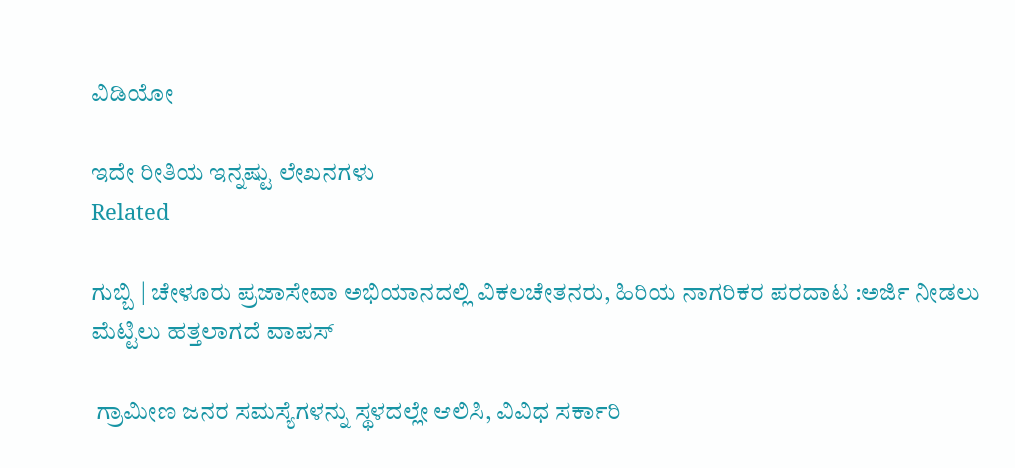ವಿಡಿಯೋ

ಇದೇ ರೀತಿಯ ಇನ್ನಷ್ಟು ಲೇಖನಗಳು
Related

ಗುಬ್ಬಿ | ಚೇಳೂರು ಪ್ರಜಾಸೇವಾ ಅಭಿಯಾನದಲ್ಲಿ ವಿಕಲಚೇತನರು, ಹಿರಿಯ ನಾಗರಿಕರ ಪರದಾಟ :ಅರ್ಜಿ ನೀಡಲು ಮೆಟ್ಟಿಲು ಹತ್ತಲಾಗದೆ ವಾಪಸ್‌

 ಗ್ರಾಮೀಣ ಜನರ ಸಮಸ್ಯೆಗಳನ್ನು ಸ್ಥಳದಲ್ಲೇ ಆಲಿಸಿ, ವಿವಿಧ ಸರ್ಕಾರಿ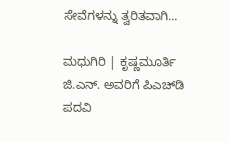ಸೇವೆಗಳನ್ನು ತ್ವರಿತವಾಗಿ...

ಮಧುಗಿರಿ | ಕೃಷ್ಣಮೂರ್ತಿ ಜಿ.ಎನ್. ಅವರಿಗೆ ಪಿಎಚ್‌ಡಿ ಪದವಿ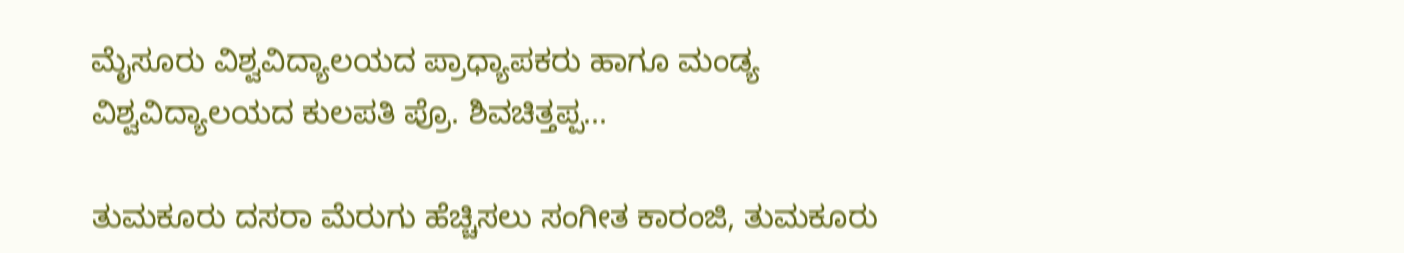ಮೈಸೂರು ವಿಶ್ವವಿದ್ಯಾಲಯದ ಪ್ರಾಧ್ಯಾಪಕರು ಹಾಗೂ ಮಂಡ್ಯ ವಿಶ್ವವಿದ್ಯಾಲಯದ ಕುಲಪತಿ ಪ್ರೊ. ಶಿವಚಿತ್ತಪ್ಪ...

ತುಮಕೂರು ದಸರಾ ಮೆರುಗು ಹೆಚ್ಚಿಸಲು ಸಂಗೀತ ಕಾರಂಜಿ, ತುಮಕೂರು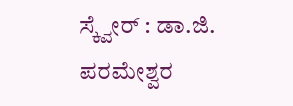ಸ್ಕ್ವೇರ್ : ಡಾ.ಜಿ. ಪರಮೇಶ್ವರ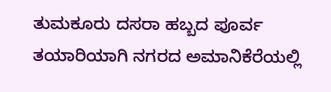ತುಮಕೂರು ದಸರಾ ಹಬ್ಬದ ಪೂರ್ವ ತಯಾರಿಯಾಗಿ ನಗರದ ಅಮಾನಿಕೆರೆಯಲ್ಲಿ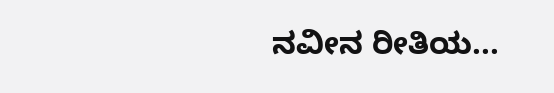ನವೀನ ರೀತಿಯ...